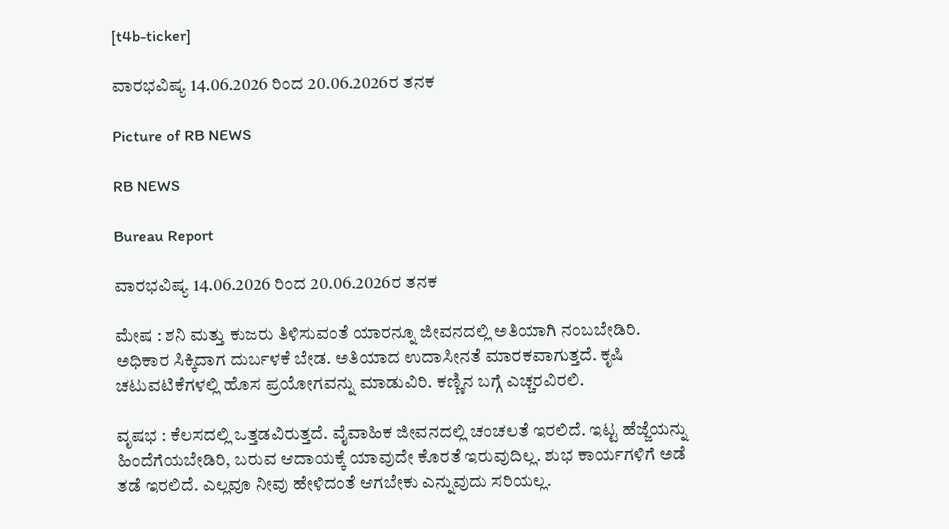[t4b-ticker]

ವಾರಭವಿಷ್ಯ‌ 14.06.2026 ರಿಂದ 20.06.2026ರ ತನಕ

Picture of RB NEWS

RB NEWS

Bureau Report

ವಾರಭವಿಷ್ಯ‌ 14.06.2026 ರಿಂದ 20.06.2026ರ ತನಕ

ಮೇಷ : ಶನಿ ಮತ್ತು ಕುಜರು ತಿಳಿಸುವಂತೆ ಯಾರನ್ನೂ ಜೀವನದಲ್ಲಿ ಅತಿಯಾಗಿ ನಂಬಬೇಡಿರಿ. ಅಧಿಕಾರ ಸಿಕ್ಕಿದಾಗ ದುರ್ಬಳಕೆ ಬೇಡ. ಅತಿಯಾದ ಉದಾಸೀನತೆ ಮಾರಕವಾಗುತ್ತದೆ. ಕೃಷಿ ಚಟುವಟಿಕೆಗಳಲ್ಲಿ ಹೊಸ ಪ್ರಯೋಗವನ್ನು ಮಾಡುವಿರಿ. ಕಣ್ಣಿನ ಬಗ್ಗೆ ಎಚ್ಚರವಿರಲಿ.

ವೃಷಭ : ಕೆಲಸದಲ್ಲಿ ಒತ್ತಡವಿರುತ್ತದೆ. ವೈವಾಹಿಕ ಜೀವನದಲ್ಲಿ ಚಂಚಲತೆ ಇರಲಿದೆ. ಇಟ್ಟ ಹೆಜ್ಜೆಯನ್ನು ಹಿಂದೆಗೆಯಬೇಡಿರಿ, ಬರುವ ಆದಾಯಕ್ಕೆ ಯಾವುದೇ ಕೊರತೆ ಇರುವುದಿಲ್ಲ. ಶುಭ ಕಾರ್ಯಗಳಿಗೆ ಅಡೆ ತಡೆ ಇರಲಿದೆ. ಎಲ್ಲವೂ ನೀವು ಹೇಳಿದಂತೆ ಆಗಬೇಕು ಎನ್ನುವುದು ಸರಿಯಲ್ಲ.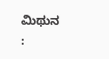ಮಿಥುನ :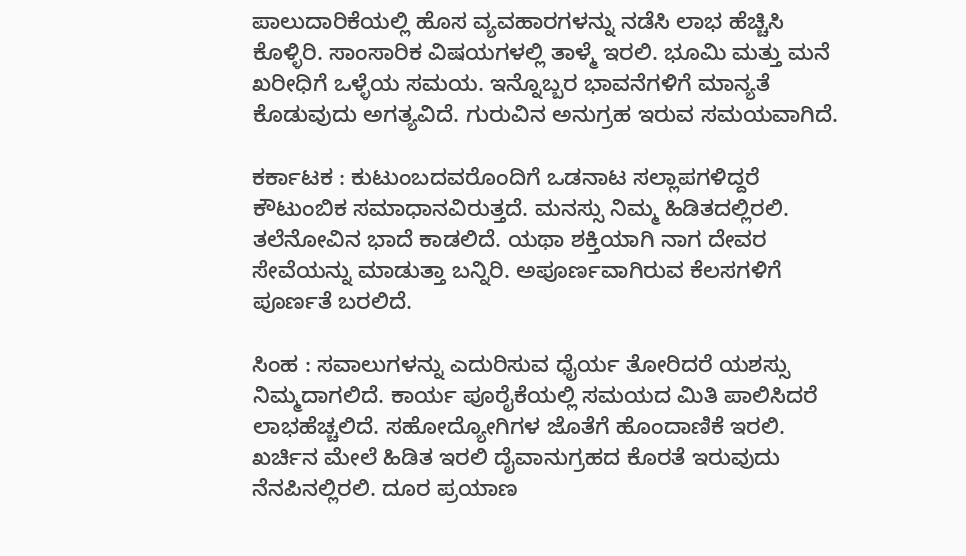ಪಾಲುದಾರಿಕೆಯಲ್ಲಿ ಹೊಸ ವ್ಯವಹಾರಗಳನ್ನು ನಡೆಸಿ ಲಾಭ ಹೆಚ್ಚಿಸಿ ಕೊಳ್ಳಿರಿ. ಸಾಂಸಾರಿಕ ವಿಷಯಗಳಲ್ಲಿ ತಾಳ್ಮೆ ಇರಲಿ. ಭೂಮಿ ಮತ್ತು ಮನೆ ಖರೀಧಿಗೆ ಒಳ್ಳೆಯ ಸಮಯ. ಇನ್ನೊಬ್ಬರ ಭಾವನೆಗಳಿಗೆ ಮಾನ್ಯತೆ ಕೊಡುವುದು ಅಗತ್ಯವಿದೆ. ಗುರುವಿನ ಅನುಗ್ರಹ ಇರುವ ಸಮಯವಾಗಿದೆ.

ಕರ್ಕಾಟಕ : ಕುಟುಂಬದವರೊಂದಿಗೆ ಒಡನಾಟ ಸಲ್ಲಾಪಗಳಿದ್ದರೆ ಕೌಟುಂಬಿಕ ಸಮಾಧಾನವಿರುತ್ತದೆ. ಮನಸ್ಸು ನಿಮ್ಮ ಹಿಡಿತದಲ್ಲಿರಲಿ. ತಲೆನೋವಿನ ಭಾದೆ ಕಾಡಲಿದೆ. ಯಥಾ ಶಕ್ತಿಯಾಗಿ ನಾಗ ದೇವರ ಸೇವೆಯನ್ನು ಮಾಡುತ್ತಾ ಬನ್ನಿರಿ. ಅಪೂರ್ಣವಾಗಿರುವ ಕೆಲಸಗಳಿಗೆ ಪೂರ್ಣತೆ ಬರಲಿದೆ.

ಸಿಂಹ : ಸವಾಲುಗಳನ್ನು ಎದುರಿಸುವ ಧೈರ್ಯ ತೋರಿದರೆ ಯಶಸ್ಸು ನಿಮ್ಮದಾಗಲಿದೆ. ಕಾರ್ಯ ಪೂರೈಕೆಯಲ್ಲಿ ಸಮಯದ ಮಿತಿ ಪಾಲಿಸಿದರೆ ಲಾಭಹೆಚ್ಚಲಿದೆ. ಸಹೋದ್ಯೋಗಿಗಳ ಜೊತೆಗೆ ಹೊಂದಾಣಿಕೆ ಇರಲಿ. ಖರ್ಚಿನ ಮೇಲೆ ಹಿಡಿತ ಇರಲಿ ದೈವಾನುಗ್ರಹದ ಕೊರತೆ ಇರುವುದು ನೆನಪಿನಲ್ಲಿರಲಿ. ದೂರ ಪ್ರಯಾಣ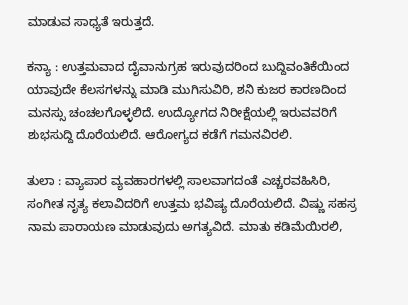ಮಾಡುವ ಸಾಧ್ಯತೆ ಇರುತ್ತದೆ.

ಕನ್ಯಾ : ಉತ್ತಮವಾದ ದೈವಾನುಗ್ರಹ ಇರುವುದರಿಂದ ಬುದ್ದಿವಂತಿಕೆಯಿಂದ ಯಾವುದೇ ಕೆಲಸಗಳನ್ನು ಮಾಡಿ ಮುಗಿಸುವಿರಿ, ಶನಿ ಕುಜರ ಕಾರಣದಿಂದ ಮನಸ್ಸು ಚಂಚಲಗೊಳ್ಳಲಿದೆ. ಉದ್ಯೋಗದ ನಿರೀಕ್ಷೆಯಲ್ಲಿ ಇರುವವರಿಗೆ ಶುಭಸುದ್ದಿ ದೊರೆಯಲಿದೆ. ಆರೋಗ್ಯದ ಕಡೆಗೆ ಗಮನವಿರಲಿ.

ತುಲಾ : ವ್ಯಾಪಾರ ವ್ಯವಹಾರಗಳಲ್ಲಿ ಸಾಲವಾಗದಂತೆ ಎಚ್ಚರವಹಿಸಿರಿ, ಸಂಗೀತ ನೃತ್ಯ ಕಲಾವಿದರಿಗೆ ಉತ್ತಮ ಭವಿಷ್ಯ ದೊರೆಯಲಿದೆ. ವಿಷ್ಣು ಸಹಸ್ರ ನಾಮ ಪಾರಾಯಣ ಮಾಡುವುದು ಅಗತ್ಯವಿದೆ. ಮಾತು ಕಡಿಮೆಯಿರಲಿ,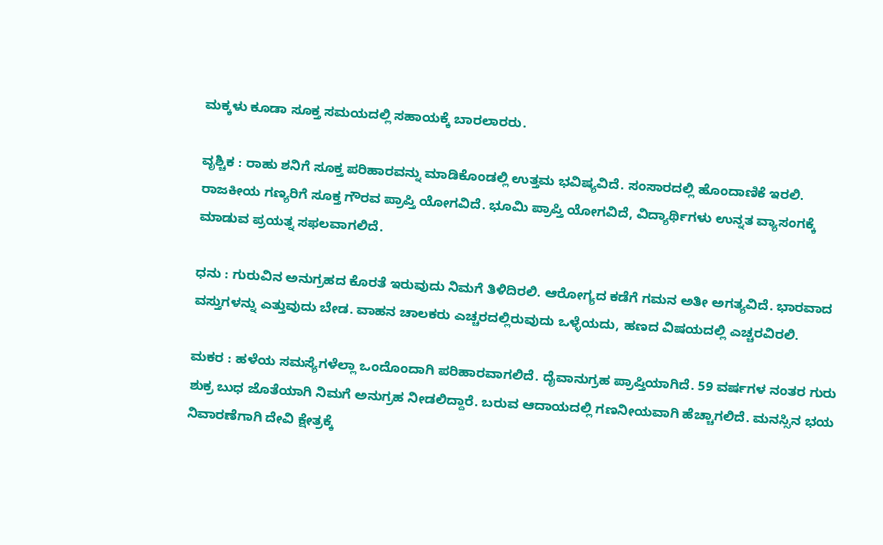ಮಕ್ಕಳು ಕೂಡಾ ಸೂಕ್ತ ಸಮಯದಲ್ಲಿ ಸಹಾಯಕ್ಕೆ ಬಾರಲಾರರು.

ವೃಶ್ಚಿಕ : ರಾಹು ಶನಿಗೆ ಸೂಕ್ತ ಪರಿಹಾರವನ್ನು ಮಾಡಿಕೊಂಡಲ್ಲಿ ಉತ್ತಮ ಭವಿಷ್ಯವಿದೆ. ಸಂಸಾರದಲ್ಲಿ ಹೊಂದಾಣಿಕೆ ಇರಲಿ. ರಾಜಕೀಯ ಗಣ್ಯರಿಗೆ ಸೂಕ್ತ ಗೌರವ ಪ್ರಾಪ್ತಿ ಯೋಗವಿದೆ. ಭೂಮಿ ಪ್ರಾಪ್ತಿ ಯೋಗವಿದೆ, ವಿದ್ಯಾರ್ಥಿಗಳು ಉನ್ನತ ವ್ಯಾಸಂಗಕ್ಕೆ ಮಾಡುವ ಪ್ರಯತ್ನ ಸಫಲವಾಗಲಿದೆ.

ಧನು : ಗುರುವಿನ ಅನುಗ್ರಹದ ಕೊರತೆ ಇರುವುದು ನಿಮಗೆ ತಿಳಿದಿರಲಿ. ಆರೋಗ್ಯದ ಕಡೆಗೆ ಗಮನ ಅತೀ ಅಗತ್ಯವಿದೆ. ಭಾರವಾದ ವಸ್ತುಗಳನ್ನು ಎತ್ತುವುದು ಬೇಡ. ವಾಹನ ಚಾಲಕರು ಎಚ್ಚರದಲ್ಲಿರುವುದು ಒಳ್ಳೆಯದು, ಹಣದ ವಿಷಯದಲ್ಲಿ ಎಚ್ಚರವಿರಲಿ.

ಮಕರ : ಹಳೆಯ ಸಮಸ್ಯೆಗಳೆಲ್ಲಾ ಒಂದೊಂದಾಗಿ ಪರಿಹಾರವಾಗಲಿದೆ. ದೈವಾನುಗ್ರಹ ಪ್ರಾಪ್ತಿಯಾಗಿದೆ. 59 ವರ್ಷಗಳ ನಂತರ ಗುರು ಶುಕ್ರ ಬುಧ ಜೊತೆಯಾಗಿ ನಿಮಗೆ ಅನುಗ್ರಹ ನೀಡಲಿದ್ದಾರೆ. ಬರುವ ಆದಾಯದಲ್ಲಿ ಗಣನೀಯವಾಗಿ ಹೆಚ್ಚಾಗಲಿದೆ. ಮನಸ್ಸಿನ ಭಯ ನಿವಾರಣೆಗಾಗಿ ದೇವಿ ಕ್ಷೇತ್ರಕ್ಕೆ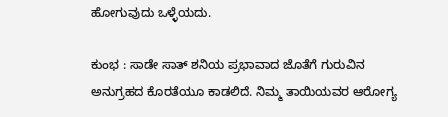ಹೋಗುವುದು ಒಳ್ಳೆಯದು.

ಕುಂಭ : ಸಾಡೇ ಸಾತ್ ಶನಿಯ ಪ್ರಭಾವಾದ ಜೊತೆಗೆ ಗುರುವಿನ ಅನುಗ್ರಹದ ಕೊರತೆಯೂ ಕಾಡಲಿದೆ. ನಿಮ್ಮ ತಾಯಿಯವರ ಆರೋಗ್ಯ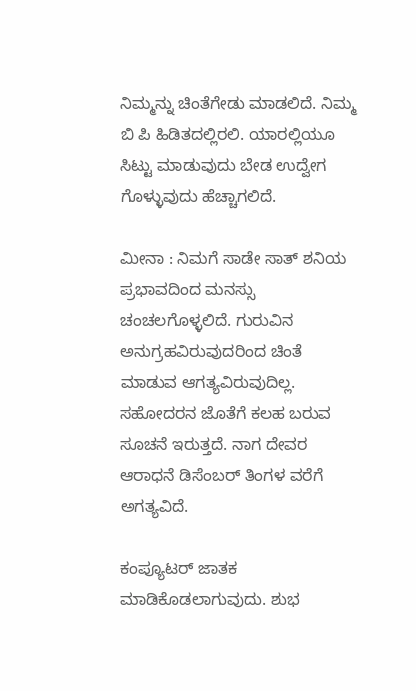ನಿಮ್ಮನ್ನು ಚಿಂತೆಗೇಡು ಮಾಡಲಿದೆ. ನಿಮ್ಮ ಬಿ ಪಿ ಹಿಡಿತದಲ್ಲಿರಲಿ. ಯಾರಲ್ಲಿಯೂ ಸಿಟ್ಟು ಮಾಡುವುದು ಬೇಡ ಉದ್ವೇಗ ಗೊಳ್ಳುವುದು ಹೆಚ್ಚಾಗಲಿದೆ.

ಮೀನಾ : ನಿಮಗೆ ಸಾಡೇ ಸಾತ್ ಶನಿಯ ಪ್ರಭಾವದಿಂದ ಮನಸ್ಸು ಚಂಚಲಗೊಳ್ಳಲಿದೆ. ಗುರುವಿನ ಅನುಗ್ರಹವಿರುವುದರಿಂದ ಚಿಂತೆ ಮಾಡುವ ಆಗತ್ಯವಿರುವುದಿಲ್ಲ. ಸಹೋದರನ ಜೊತೆಗೆ ಕಲಹ ಬರುವ ಸೂಚನೆ ಇರುತ್ತದೆ. ನಾಗ ದೇವರ ಆರಾಧನೆ ಡಿಸೆಂಬರ್ ತಿಂಗಳ ವರೆಗೆ ಅಗತ್ಯವಿದೆ.

ಕಂಪ್ಯೂಟ‌ರ್ ಜಾತಕ ಮಾಡಿಕೊಡಲಾಗುವುದು. ಶುಭ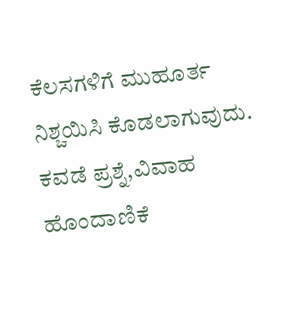ಕೆಲಸಗಳಿಗೆ ಮುಹೂರ್ತ ನಿಶ್ಚಯಿಸಿ ಕೊಡಲಾಗುವುದು. ಕವಡೆ ಪ್ರಶ್ನೆ,ವಿವಾಹ ಹೊಂದಾಣಿಕೆ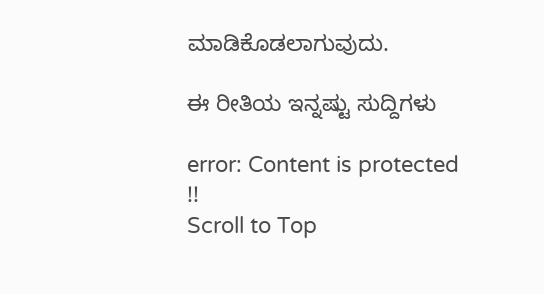ಮಾಡಿಕೊಡಲಾಗುವುದು.

ಈ ರೀತಿಯ ಇನ್ನಷ್ಟು ಸುದ್ದಿಗಳು

error: Content is protected !!
Scroll to Top